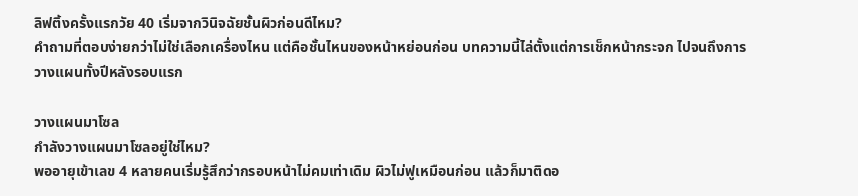ลิฟติ้งครั้งแรกวัย 40 เริ่มจากวินิจฉัยชั้นผิวก่อนดีไหม?
คำถามที่ตอบง่ายกว่าไม่ใช่เลือกเครื่องไหน แต่คือชั้นไหนของหน้าหย่อนก่อน บทความนี้ไล่ตั้งแต่การเช็กหน้ากระจก ไปจนถึงการวางแผนทั้งปีหลังรอบแรก

วางแผนมาโซล
กำลังวางแผนมาโซลอยู่ใช่ไหม?
พออายุเข้าเลข 4 หลายคนเริ่มรู้สึกว่ากรอบหน้าไม่คมเท่าเดิม ผิวไม่ฟูเหมือนก่อน แล้วก็มาติดอ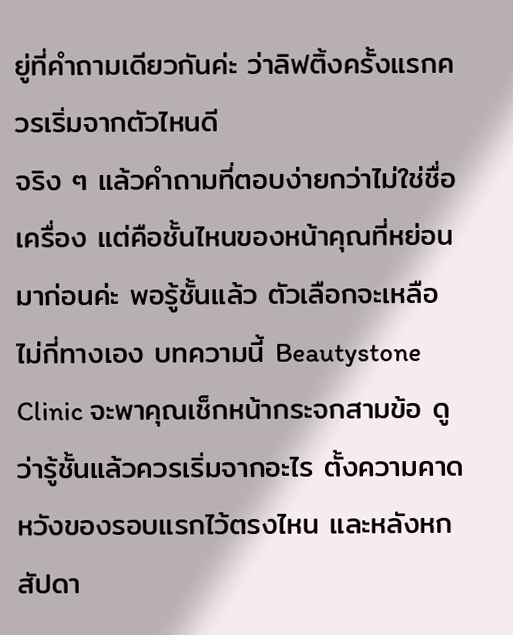ยู่ที่คำถามเดียวกันค่ะ ว่าลิฟติ้งครั้งแรกควรเริ่มจากตัวไหนดี
จริง ๆ แล้วคำถามที่ตอบง่ายกว่าไม่ใช่ชื่อเครื่อง แต่คือชั้นไหนของหน้าคุณที่หย่อนมาก่อนค่ะ พอรู้ชั้นแล้ว ตัวเลือกจะเหลือไม่กี่ทางเอง บทความนี้ Beautystone Clinic จะพาคุณเช็กหน้ากระจกสามข้อ ดูว่ารู้ชั้นแล้วควรเริ่มจากอะไร ตั้งความคาดหวังของรอบแรกไว้ตรงไหน และหลังหกสัปดา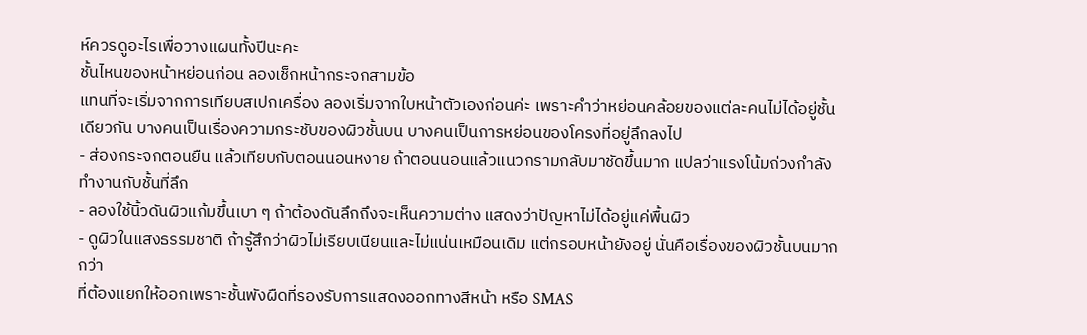ห์ควรดูอะไรเพื่อวางแผนทั้งปีนะคะ
ชั้นไหนของหน้าหย่อนก่อน ลองเช็กหน้ากระจกสามข้อ
แทนที่จะเริ่มจากการเทียบสเปกเครื่อง ลองเริ่มจากใบหน้าตัวเองก่อนค่ะ เพราะคำว่าหย่อนคล้อยของแต่ละคนไม่ได้อยู่ชั้นเดียวกัน บางคนเป็นเรื่องความกระชับของผิวชั้นบน บางคนเป็นการหย่อนของโครงที่อยู่ลึกลงไป
- ส่องกระจกตอนยืน แล้วเทียบกับตอนนอนหงาย ถ้าตอนนอนแล้วแนวกรามกลับมาชัดขึ้นมาก แปลว่าแรงโน้มถ่วงกำลังทำงานกับชั้นที่ลึก
- ลองใช้นิ้วดันผิวแก้มขึ้นเบา ๆ ถ้าต้องดันลึกถึงจะเห็นความต่าง แสดงว่าปัญหาไม่ได้อยู่แค่พื้นผิว
- ดูผิวในแสงธรรมชาติ ถ้ารู้สึกว่าผิวไม่เรียบเนียนและไม่แน่นเหมือนเดิม แต่กรอบหน้ายังอยู่ นั่นคือเรื่องของผิวชั้นบนมากกว่า
ที่ต้องแยกให้ออกเพราะชั้นพังผืดที่รองรับการแสดงออกทางสีหน้า หรือ SMAS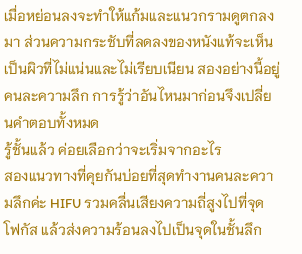เมื่อหย่อนลงจะทำให้แก้มและแนวกรามดูตกลงมา ส่วนความกระชับที่ลดลงของหนังแท้จะเห็นเป็นผิวที่ไม่แน่นและไม่เรียบเนียน สองอย่างนี้อยู่คนละความลึก การรู้ว่าอันไหนมาก่อนจึงเปลี่ยนคำตอบทั้งหมด
รู้ชั้นแล้ว ค่อยเลือกว่าจะเริ่มจากอะไร
สองแนวทางที่คุยกันบ่อยที่สุดทำงานคนละความลึกค่ะ HIFU รวมคลื่นเสียงความถี่สูงไปที่จุดโฟกัส แล้วส่งความร้อนลงไปเป็นจุดในชั้นลึก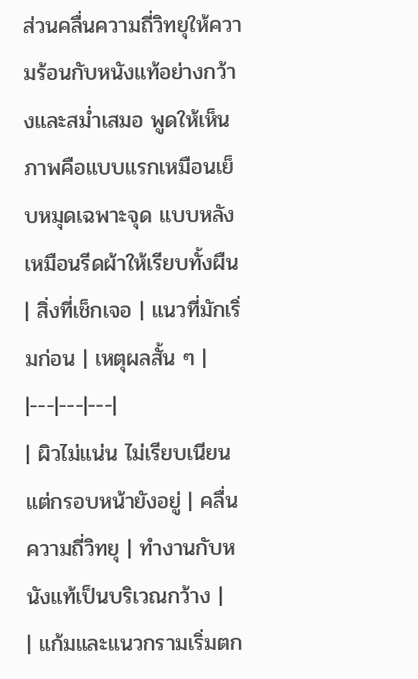ส่วนคลื่นความถี่วิทยุให้ความร้อนกับหนังแท้อย่างกว้างและสม่ำเสมอ พูดให้เห็นภาพคือแบบแรกเหมือนเย็บหมุดเฉพาะจุด แบบหลังเหมือนรีดผ้าให้เรียบทั้งผืน
| สิ่งที่เช็กเจอ | แนวที่มักเริ่มก่อน | เหตุผลสั้น ๆ |
|---|---|---|
| ผิวไม่แน่น ไม่เรียบเนียน แต่กรอบหน้ายังอยู่ | คลื่นความถี่วิทยุ | ทำงานกับหนังแท้เป็นบริเวณกว้าง |
| แก้มและแนวกรามเริ่มตก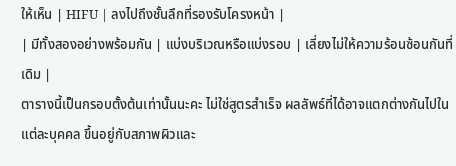ให้เห็น | HIFU | ลงไปถึงชั้นลึกที่รองรับโครงหน้า |
| มีทั้งสองอย่างพร้อมกัน | แบ่งบริเวณหรือแบ่งรอบ | เลี่ยงไม่ให้ความร้อนซ้อนกันที่เดิม |
ตารางนี้เป็นกรอบตั้งต้นเท่านั้นนะคะ ไม่ใช่สูตรสำเร็จ ผลลัพธ์ที่ได้อาจแตกต่างกันไปในแต่ละบุคคล ขึ้นอยู่กับสภาพผิวและ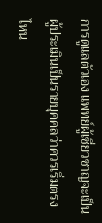การดูแลตัวเอง แพทย์ผู้เชี่ยวชาญจะเป็นผู้ประเมินเป็นรายบุคคลว่าควรเริ่มตรงไหน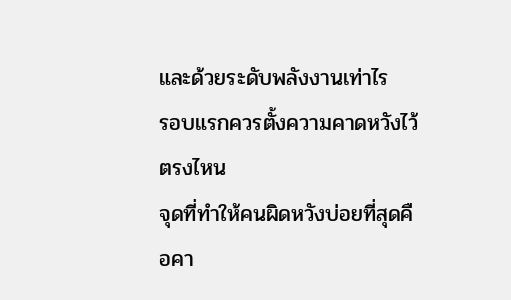และด้วยระดับพลังงานเท่าไร
รอบแรกควรตั้งความคาดหวังไว้ตรงไหน
จุดที่ทำให้คนผิดหวังบ่อยที่สุดคือคา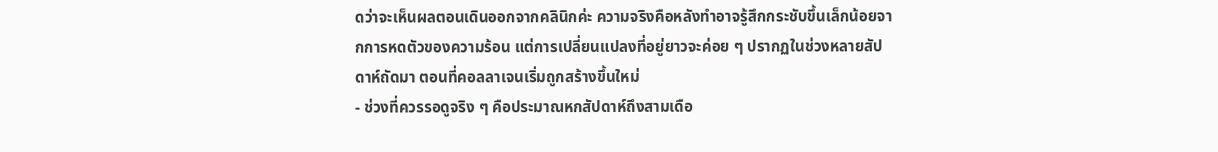ดว่าจะเห็นผลตอนเดินออกจากคลินิกค่ะ ความจริงคือหลังทำอาจรู้สึกกระชับขึ้นเล็กน้อยจากการหดตัวของความร้อน แต่การเปลี่ยนแปลงที่อยู่ยาวจะค่อย ๆ ปรากฏในช่วงหลายสัปดาห์ถัดมา ตอนที่คอลลาเจนเริ่มถูกสร้างขึ้นใหม่
- ช่วงที่ควรรอดูจริง ๆ คือประมาณหกสัปดาห์ถึงสามเดือ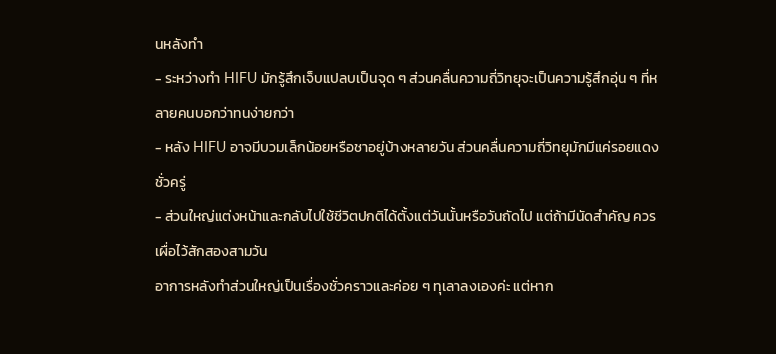นหลังทำ
- ระหว่างทำ HIFU มักรู้สึกเจ็บแปลบเป็นจุด ๆ ส่วนคลื่นความถี่วิทยุจะเป็นความรู้สึกอุ่น ๆ ที่หลายคนบอกว่าทนง่ายกว่า
- หลัง HIFU อาจมีบวมเล็กน้อยหรือชาอยู่บ้างหลายวัน ส่วนคลื่นความถี่วิทยุมักมีแค่รอยแดงชั่วครู่
- ส่วนใหญ่แต่งหน้าและกลับไปใช้ชีวิตปกติได้ตั้งแต่วันนั้นหรือวันถัดไป แต่ถ้ามีนัดสำคัญ ควรเผื่อไว้สักสองสามวัน
อาการหลังทำส่วนใหญ่เป็นเรื่องชั่วคราวและค่อย ๆ ทุเลาลงเองค่ะ แต่หาก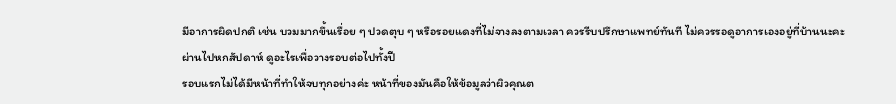มีอาการผิดปกติ เช่น บวมมากขึ้นเรื่อย ๆ ปวดตุบ ๆ หรือรอยแดงที่ไม่จางลงตามเวลา ควรรีบปรึกษาแพทย์ทันที ไม่ควรรอดูอาการเองอยู่ที่บ้านนะคะ
ผ่านไปหกสัปดาห์ ดูอะไรเพื่อวางรอบต่อไปทั้งปี
รอบแรกไม่ได้มีหน้าที่ทำให้จบทุกอย่างค่ะ หน้าที่ของมันคือให้ข้อมูลว่าผิวคุณต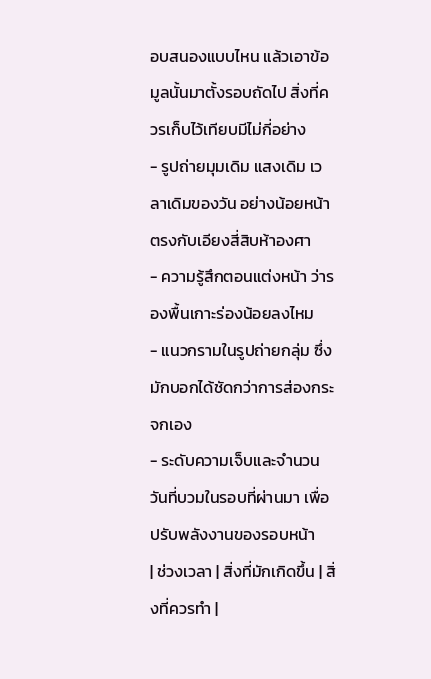อบสนองแบบไหน แล้วเอาข้อมูลนั้นมาตั้งรอบถัดไป สิ่งที่ควรเก็บไว้เทียบมีไม่กี่อย่าง
- รูปถ่ายมุมเดิม แสงเดิม เวลาเดิมของวัน อย่างน้อยหน้าตรงกับเอียงสี่สิบห้าองศา
- ความรู้สึกตอนแต่งหน้า ว่ารองพื้นเกาะร่องน้อยลงไหม
- แนวกรามในรูปถ่ายกลุ่ม ซึ่งมักบอกได้ชัดกว่าการส่องกระจกเอง
- ระดับความเจ็บและจำนวนวันที่บวมในรอบที่ผ่านมา เพื่อปรับพลังงานของรอบหน้า
| ช่วงเวลา | สิ่งที่มักเกิดขึ้น | สิ่งที่ควรทำ |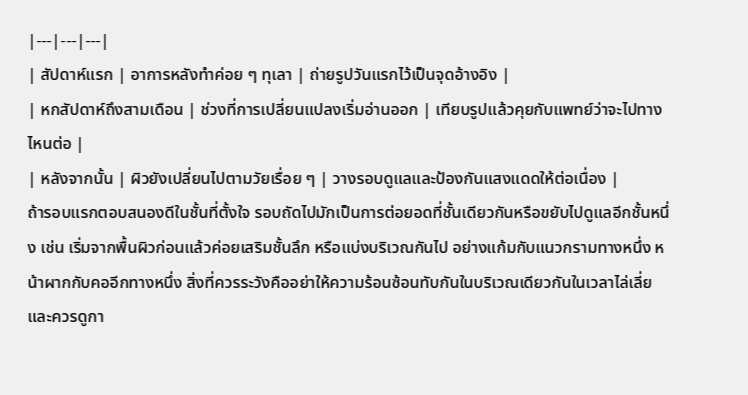|---|---|---|
| สัปดาห์แรก | อาการหลังทำค่อย ๆ ทุเลา | ถ่ายรูปวันแรกไว้เป็นจุดอ้างอิง |
| หกสัปดาห์ถึงสามเดือน | ช่วงที่การเปลี่ยนแปลงเริ่มอ่านออก | เทียบรูปแล้วคุยกับแพทย์ว่าจะไปทางไหนต่อ |
| หลังจากนั้น | ผิวยังเปลี่ยนไปตามวัยเรื่อย ๆ | วางรอบดูแลและป้องกันแสงแดดให้ต่อเนื่อง |
ถ้ารอบแรกตอบสนองดีในชั้นที่ตั้งใจ รอบถัดไปมักเป็นการต่อยอดที่ชั้นเดียวกันหรือขยับไปดูแลอีกชั้นหนึ่ง เช่น เริ่มจากพื้นผิวก่อนแล้วค่อยเสริมชั้นลึก หรือแบ่งบริเวณกันไป อย่างแก้มกับแนวกรามทางหนึ่ง หน้าผากกับคออีกทางหนึ่ง สิ่งที่ควรระวังคืออย่าให้ความร้อนซ้อนทับกันในบริเวณเดียวกันในเวลาไล่เลี่ย และควรดูกา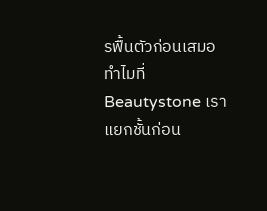รฟื้นตัวก่อนเสมอ
ทำไมที่ Beautystone เราแยกชั้นก่อน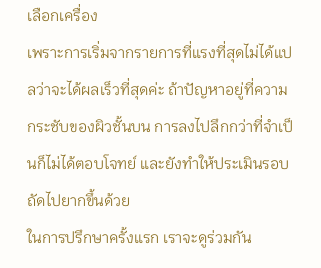เลือกเครื่อง
เพราะการเริ่มจากรายการที่แรงที่สุดไม่ได้แปลว่าจะได้ผลเร็วที่สุดค่ะ ถ้าปัญหาอยู่ที่ความกระชับของผิวชั้นบน การลงไปลึกกว่าที่จำเป็นก็ไม่ได้ตอบโจทย์ และยังทำให้ประเมินรอบถัดไปยากขึ้นด้วย
ในการปรึกษาครั้งแรก เราจะดูร่วมกัน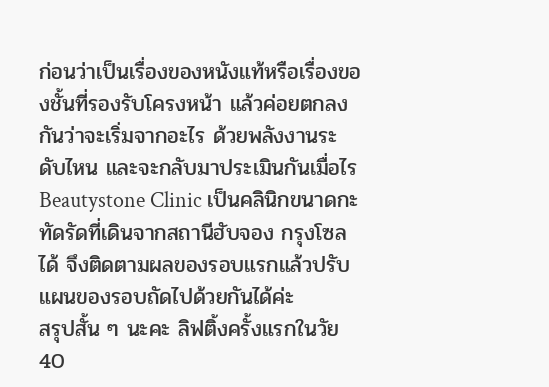ก่อนว่าเป็นเรื่องของหนังแท้หรือเรื่องของชั้นที่รองรับโครงหน้า แล้วค่อยตกลงกันว่าจะเริ่มจากอะไร ด้วยพลังงานระดับไหน และจะกลับมาประเมินกันเมื่อไร Beautystone Clinic เป็นคลินิกขนาดกะทัดรัดที่เดินจากสถานีฮับจอง กรุงโซล ได้ จึงติดตามผลของรอบแรกแล้วปรับแผนของรอบถัดไปด้วยกันได้ค่ะ
สรุปสั้น ๆ นะคะ ลิฟติ้งครั้งแรกในวัย 40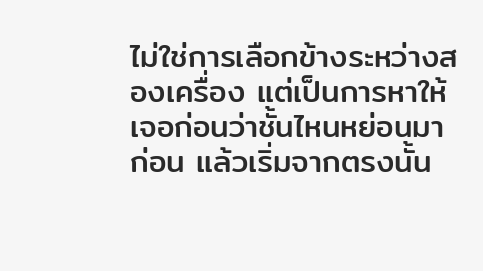ไม่ใช่การเลือกข้างระหว่างสองเครื่อง แต่เป็นการหาให้เจอก่อนว่าชั้นไหนหย่อนมาก่อน แล้วเริ่มจากตรงนั้น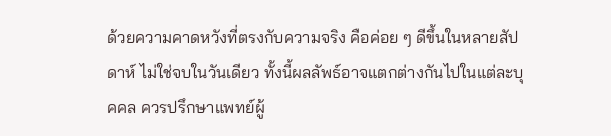ด้วยความคาดหวังที่ตรงกับความจริง คือค่อย ๆ ดีขึ้นในหลายสัปดาห์ ไม่ใช่จบในวันเดียว ทั้งนี้ผลลัพธ์อาจแตกต่างกันไปในแต่ละบุคคล ควรปรึกษาแพทย์ผู้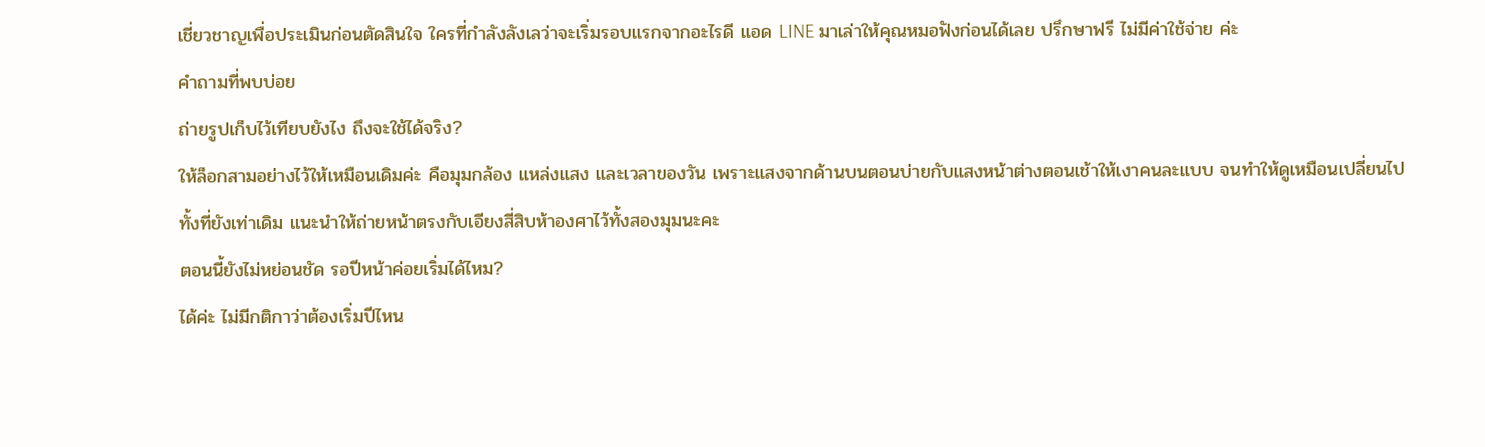เชี่ยวชาญเพื่อประเมินก่อนตัดสินใจ ใครที่กำลังลังเลว่าจะเริ่มรอบแรกจากอะไรดี แอด LINE มาเล่าให้คุณหมอฟังก่อนได้เลย ปรึกษาฟรี ไม่มีค่าใช้จ่าย ค่ะ
คำถามที่พบบ่อย
ถ่ายรูปเก็บไว้เทียบยังไง ถึงจะใช้ได้จริง?
ให้ล็อกสามอย่างไว้ให้เหมือนเดิมค่ะ คือมุมกล้อง แหล่งแสง และเวลาของวัน เพราะแสงจากด้านบนตอนบ่ายกับแสงหน้าต่างตอนเช้าให้เงาคนละแบบ จนทำให้ดูเหมือนเปลี่ยนไปทั้งที่ยังเท่าเดิม แนะนำให้ถ่ายหน้าตรงกับเอียงสี่สิบห้าองศาไว้ทั้งสองมุมนะคะ
ตอนนี้ยังไม่หย่อนชัด รอปีหน้าค่อยเริ่มได้ไหม?
ได้ค่ะ ไม่มีกติกาว่าต้องเริ่มปีไหน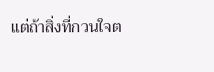แต่ถ้าสิ่งที่กวนใจต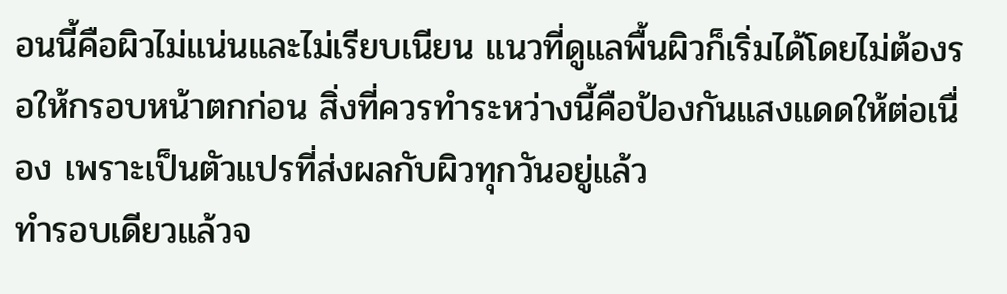อนนี้คือผิวไม่แน่นและไม่เรียบเนียน แนวที่ดูแลพื้นผิวก็เริ่มได้โดยไม่ต้องรอให้กรอบหน้าตกก่อน สิ่งที่ควรทำระหว่างนี้คือป้องกันแสงแดดให้ต่อเนื่อง เพราะเป็นตัวแปรที่ส่งผลกับผิวทุกวันอยู่แล้ว
ทำรอบเดียวแล้วจ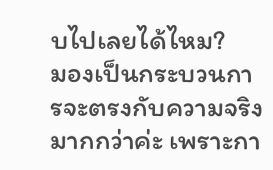บไปเลยได้ไหม?
มองเป็นกระบวนการจะตรงกับความจริงมากกว่าค่ะ เพราะกา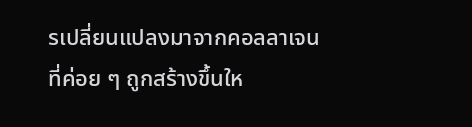รเปลี่ยนแปลงมาจากคอลลาเจนที่ค่อย ๆ ถูกสร้างขึ้นให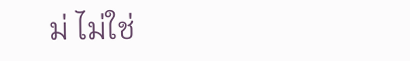ม่ ไม่ใช่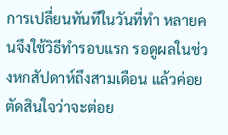การเปลี่ยนทันทีในวันที่ทำ หลายคนจึงใช้วิธีทำรอบแรก รอดูผลในช่วงหกสัปดาห์ถึงสามเดือน แล้วค่อยตัดสินใจว่าจะต่อย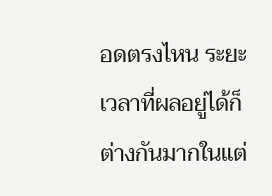อดตรงไหน ระยะเวลาที่ผลอยู่ได้ก็ต่างกันมากในแต่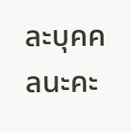ละบุคคลนะคะ